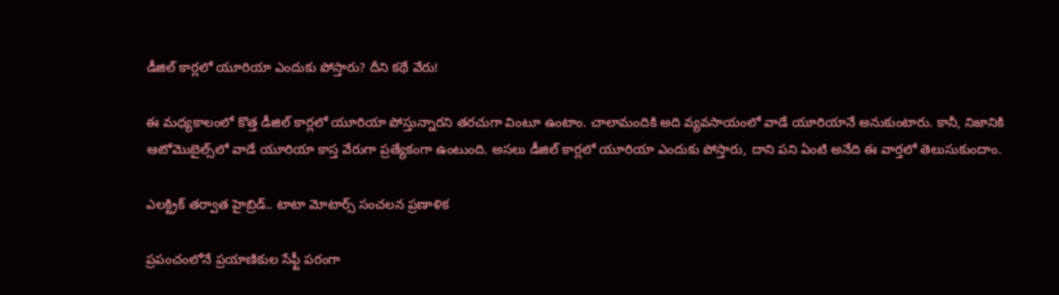డీజిల్ కార్లలో యూరియా ఎందుకు పోస్తారు? దీని కథే వేరు!

ఈ మధ్యకాలంలో కొత్త డీజిల్ కార్లలో యూరియా పోస్తున్నారని తరచుగా వింటూ ఉంటాం. చాలామందికి అది వ్యవసాయంలో వాడే యూరియానే అనుకుంటారు. కానీ, నిజానికి ఆటోమొబైల్స్‌లో వాడే యూరియా కాస్త వేరుగా ప్రత్యేకంగా ఉంటుంది. అసలు డీజిల్ కార్లలో యూరియా ఎందుకు పోస్తారు, దాని పని ఏంటి అనేది ఈ వార్తలో తెలుసుకుందాం.

ఎలక్ట్రిక్ తర్వాత హైబ్రిడ్.. టాటా మోటార్స్ సంచలన ప్రణాళిక

ప్రపంచంలోనే ప్రయాణికుల సేఫ్టీ పరంగా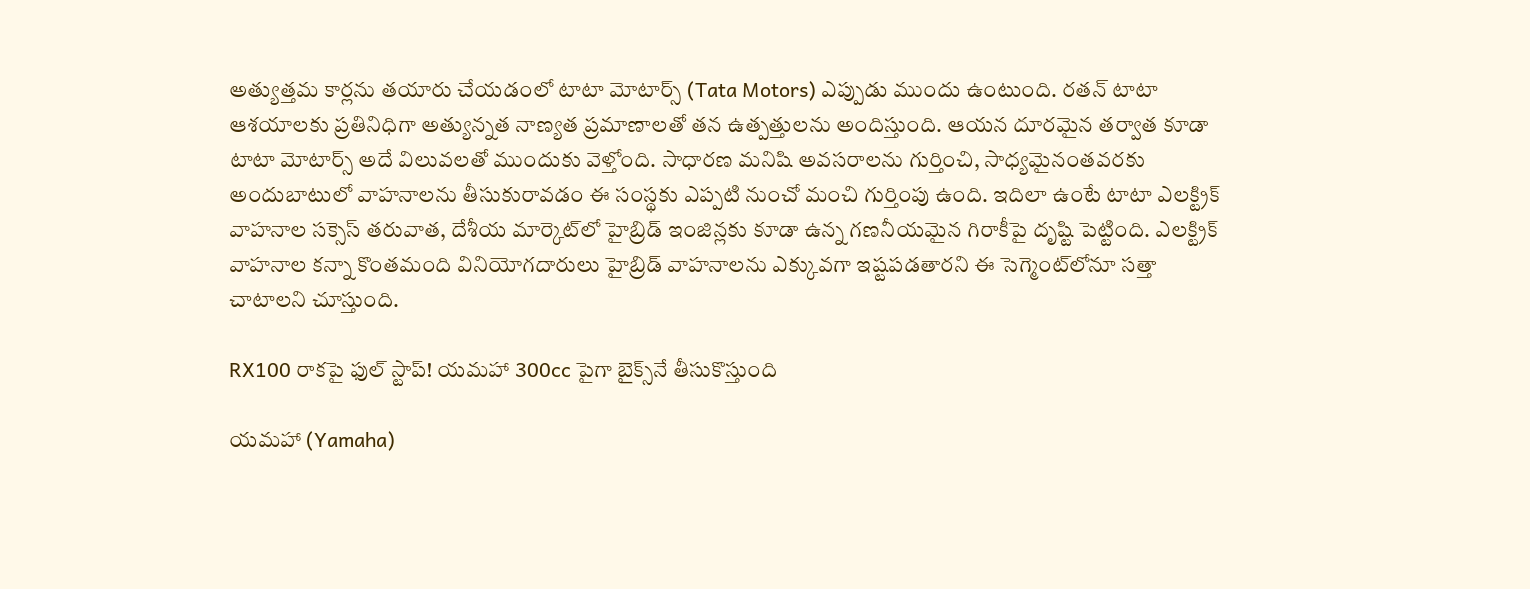అత్యుత్తమ కార్లను తయారు చేయడంలో టాటా మోటార్స్ (Tata Motors) ఎప్పుడు ముందు ఉంటుంది. రతన్ టాటా ఆశయాలకు ప్రతినిధిగా అత్యున్నత నాణ్యత ప్రమాణాలతో తన ఉత్పత్తులను అందిస్తుంది. ఆయన దూరమైన తర్వాత కూడా టాటా మోటార్స్ అదే విలువలతో ముందుకు వెళ్తోంది. సాధారణ మనిషి అవసరాలను గుర్తించి, సాధ్యమైనంతవరకు అందుబాటులో వాహనాలను తీసుకురావడం ఈ సంస్థకు ఎప్పటి నుంచో మంచి గుర్తింపు ఉంది. ఇదిలా ఉంటే టాటా ఎలక్ట్రిక్ వాహనాల సక్సెస్ తరువాత, దేశీయ మార్కెట్‌లో హైబ్రిడ్ ఇంజిన్లకు కూడా ఉన్న గణనీయమైన గిరాకీపై దృష్టి పెట్టింది. ఎలక్ట్రిక్ వాహనాల కన్నా కొంతమంది వినియోగదారులు హైబ్రిడ్ వాహనాలను ఎక్కువగా ఇష్టపడతారని ఈ సెగ్మెంట్‌లోనూ సత్తా చాటాలని చూస్తుంది.

RX100 రాకపై ఫుల్ స్టాప్! యమహా 300cc పైగా బైక్స్‌నే తీసుకొస్తుంది

యమహా (Yamaha)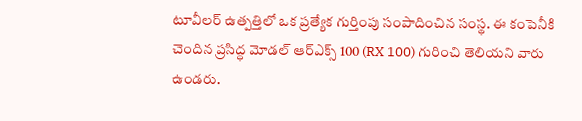టూవీలర్ ఉత్పత్తిలో ఒక ప్రత్యేక గుర్తింపు సంపాదించిన సంస్థ. ఈ కంపెనీకి చెందిన ప్రసిద్ధ మోడల్ ఆర్‌ఎక్స్ 100 (RX 100) గురించి తెలియని వారు ఉండరు.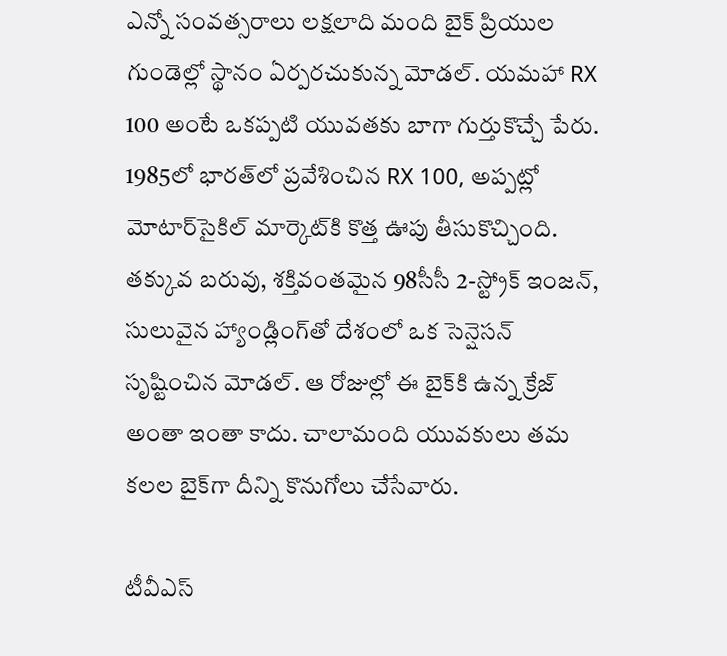ఎన్నో సంవత్సరాలు లక్షలాది మంది బైక్ ప్రియుల గుండెల్లో స్థానం ఏర్పరచుకున్న మోడల్. యమహా RX 100 అంటే ఒకప్పటి యువతకు బాగా గుర్తుకొచ్చే పేరు. 1985లో భారత్‌లో ప్రవేశించిన RX 100, అప్పట్లో మోటార్‌సైకిల్ మార్కెట్‌కి కొత్త ఊపు తీసుకొచ్చింది. తక్కువ బరువు, శక్తివంతమైన 98సీసీ 2-స్ట్రోక్ ఇంజన్, సులువైన హ్యాండ్లింగ్‌తో దేశంలో ఒక సెన్షెసన్ సృష్టించిన మోడల్. ఆ రోజుల్లో ఈ బైక్‌కి ఉన్న క్రేజ్ అంతా ఇంతా కాదు. చాలామంది యువకులు తమ కలల బైక్‌గా దీన్ని కొనుగోలు చేసేవారు.

టీవీఎస్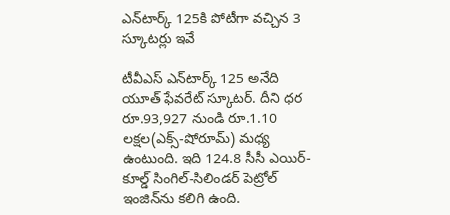ఎన్‌టార్క్ 125కి పోటీగా వచ్చిన 3 స్కూటర్లు ఇవే

టీవీఎస్ ఎన్‌టార్క్ 125 అనేది యూత్ ఫేవరేట్ స్కూటర్. దీని ధర రూ.93,927 నుండి రూ.1.10 లక్షల(ఎక్స్-షోరూమ్) మధ్య ఉంటుంది. ఇది 124.8 సీసీ ఎయిర్-కూల్డ్ సింగిల్-సిలిండర్ పెట్రోల్ ఇంజిన్‌ను కలిగి ఉంది.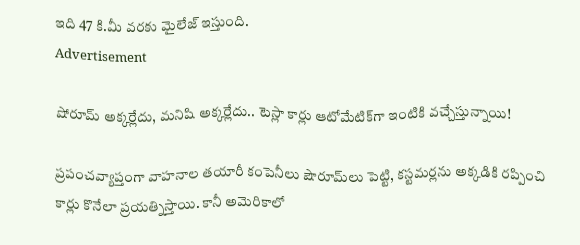ఇది 47 కి.మీ వరకు మైలేజ్ ఇస్తుంది.
Advertisement

షోరూమ్ అక్కర్లేదు, మనిషి అక్కర్లేదు.. టెస్లా కార్లు ఆటోమేటిక్‌గా ఇంటికి వచ్చేస్తున్నాయి!

ప్రపంచవ్యాప్తంగా వాహనాల తయారీ కంపెనీలు షౌరూమ్‌లు పెట్టి, కస్టమర్లను అక్కడికి రప్పించి కార్లు కొనేలా ప్రయత్నిస్తాయి. కానీ అమెరికాలో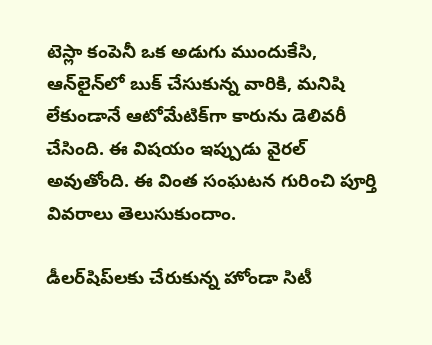టెస్లా కంపెనీ ఒక అడుగు ముందుకేసి, ఆన్‌లైన్‌లో బుక్ చేసుకున్న వారికి, మనిషి లేకుండానే ఆటోమేటిక్‌గా కారును డెలివరీ చేసింది. ఈ విషయం ఇప్పుడు వైరల్ అవుతోంది. ఈ వింత సంఘటన గురించి పూర్తి వివరాలు తెలుసుకుందాం.

డీలర్‌షిప్‌లకు చేరుకున్న హోండా సిటీ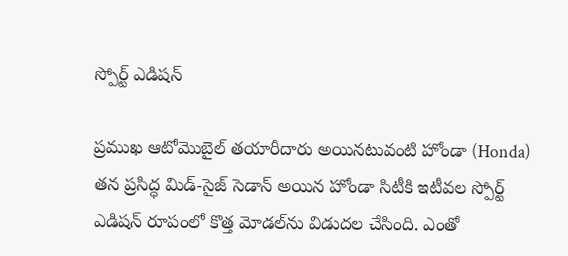స్పోర్ట్ ఎడిషన్

ప్రముఖ ఆటోమొబైల్ తయారీదారు అయినటువంటి హోండా (Honda) తన ప్రసిద్ధ మిడ్-సైజ్ సెడాన్ అయిన హోండా సిటీకి ఇటీవల స్పోర్ట్ ఎడిషన్ రూపంలో కొత్త మోడల్‌ను విడుదల చేసింది. ఎంతో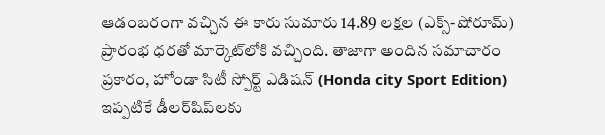ఆడంబరంగా వచ్చిన ఈ కారు సుమారు 14.89 లక్షల (ఎక్స్-షోరూమ్) ప్రారంభ ధరతో మార్కెట్‌లోకి వచ్చింది. తాజాగా అందిన సమాచారం ప్రకారం, హోండా సిటీ స్పోర్ట్ ఎడిషన్ (Honda city Sport Edition) ఇప్పటికే డీలర్‌షిప్‌లకు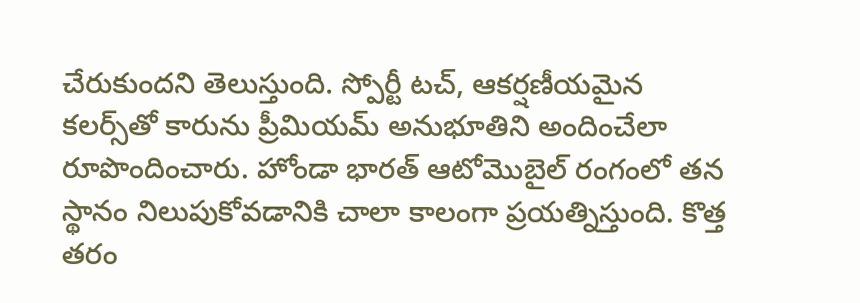చేరుకుందని తెలుస్తుంది. స్పోర్టీ టచ్‌, ఆకర్షణీయమైన కలర్స్‌తో కారును ప్రీమియమ్ అనుభూతిని అందించేలా రూపొందించారు. హోండా భారత్‌ ఆటోమొబైల్ రంగంలో తన స్థానం నిలుపుకోవడానికి చాలా కాలంగా ప్రయత్నిస్తుంది. కొత్త తరం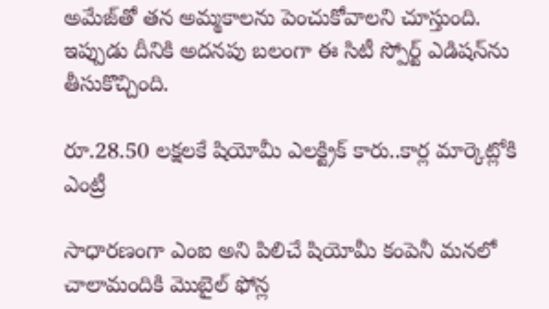అమేజ్‌తో తన అమ్మకాలను పెంచుకోవాలని చూస్తుంది. ఇప్పుడు దీనికి అదనపు బలంగా ఈ సిటీ స్పోర్ట్ ఎడిషన్‌ను తీసుకొచ్చింది.

రూ.28.50 లక్షలకే షియోమీ ఎలక్ట్రిక్ కారు..కార్ల మార్కెట్లోకి ఎంట్రీ

సాధారణంగా ఎంఐ అని పిలిచే షియోమీ కంపెనీ మనలో చాలామందికి మొబైల్ ఫోన్ల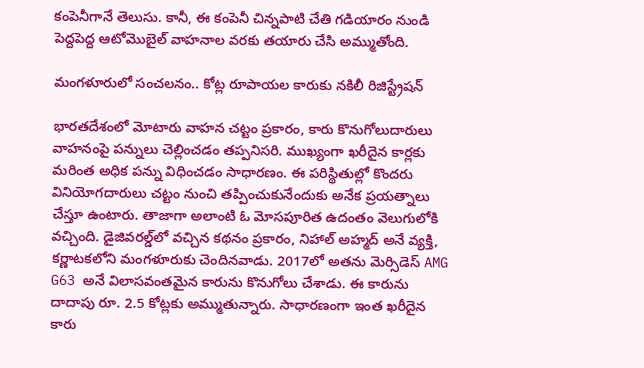కంపెనీగానే తెలుసు. కానీ, ఈ కంపెనీ చిన్నపాటి చేతి గడియారం నుండి పెద్దపెద్ద ఆటోమొబైల్ వాహనాల వరకు తయారు చేసి అమ్ముతోంది.

మంగళూరులో సంచలనం.. కోట్ల రూపాయల కారుకు నకిలీ రిజిస్ట్రేషన్

భారతదేశంలో మోటారు వాహన చట్టం ప్రకారం, కారు కొనుగోలుదారులు వాహనంపై పన్నులు చెల్లించడం తప్పనిసరి. ముఖ్యంగా ఖరీదైన కార్లకు మరింత అధిక పన్ను విధించడం సాధారణం. ఈ పరిస్థితుల్లో కొందరు వినియోగదారులు చట్టం నుంచి తప్పించుకునేందుకు అనేక ప్రయత్నాలు చేస్తూ ఉంటారు. తాజాగా అలాంటి ఓ మోసపూరిత ఉదంతం వెలుగులోకి వచ్చింది. డైజివరల్డ్‌లో వచ్చిన కథనం ప్రకారం, నిహాల్ అహ్మద్ అనే వ్యక్తి, కర్ణాటకలోని మంగళూరుకు చెందినవాడు. 2017లో అతను మెర్సిడెస్ AMG G63 అనే విలాసవంతమైన కారును కొనుగోలు చేశాడు. ఈ కారును దాదాపు రూ. 2.5 కోట్లకు అమ్ముతున్నారు. సాధారణంగా ఇంత ఖరీదైన కారు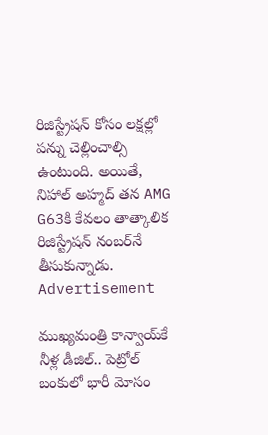రిజిస్ట్రేషన్ కోసం లక్షల్లో పన్ను చెల్లించాల్సి ఉంటుంది. అయితే, నిహాల్ అహ్మద్ తన AMG G63కి కేవలం తాత్కాలిక రిజిస్ట్రేషన్ నంబర్‌నే తీసుకున్నాడు.
Advertisement

ముఖ్యమంత్రి కాన్వాయ్‌కే నీళ్ల డీజిల్.. పెట్రోల్ బంకులో భారీ మోసం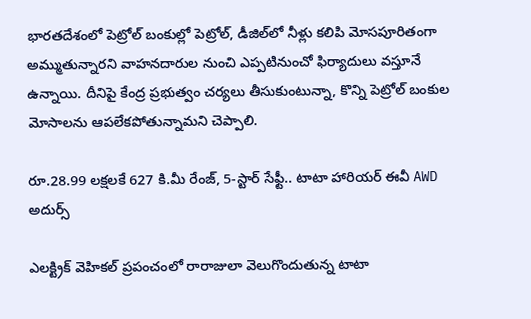భారతదేశంలో పెట్రోల్ బంకుల్లో పెట్రోల్, డీజిల్‌లో నీళ్లు కలిపి మోసపూరితంగా అమ్ముతున్నారని వాహనదారుల నుంచి ఎప్పటినుంచో ఫిర్యాదులు వస్తూనే ఉన్నాయి. దీనిపై కేంద్ర ప్రభుత్వం చర్యలు తీసుకుంటున్నా, కొన్ని పెట్రోల్ బంకుల మోసాలను ఆపలేకపోతున్నామని చెప్పాలి.

రూ.28.99 లక్షలకే 627 కి.మీ రేంజ్, 5-స్టార్ సేఫ్టీ.. టాటా హారియర్ ఈవీ AWD అదుర్స్

ఎలక్ట్రిక్ వెహికల్ ప్రపంచంలో రారాజులా వెలుగొందుతున్న టాటా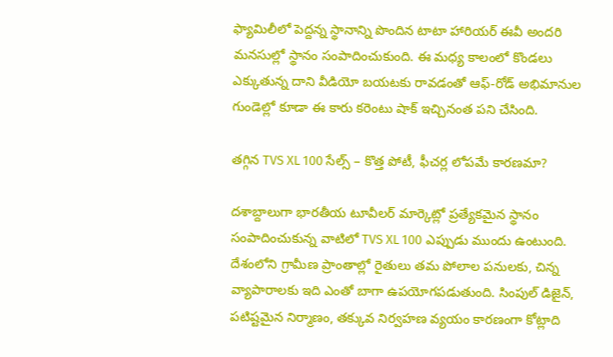ఫ్యామిలీలో పెద్దన్న స్థానాన్ని పొందిన టాటా హారియర్ ఈవీ అందరి మనసుల్లో స్థానం సంపాదించుకుంది. ఈ మధ్య కాలంలో కొండలు ఎక్కుతున్న దాని వీడియో బయటకు రావడంతో ఆఫ్-రోడ్ అభిమానుల గుండెల్లో కూడా ఈ కారు కరెంటు షాక్ ఇచ్చినంత పని చేసింది.

తగ్గిన TVS XL 100 సేల్స్ – కొత్త పోటీ, ఫీచర్ల లోపమే కారణమా?

దశాబ్దాలుగా భారతీయ టూవీలర్ మార్కెట్లో ప్రత్యేకమైన స్థానం సంపాదించుకున్న వాటిలో TVS XL 100 ఎప్పుడు ముందు ఉంటుంది. దేశంలోని గ్రామీణ ప్రాంతాల్లో రైతులు తమ పోలాల పనులకు, చిన్న వ్యాపారాలకు ఇది ఎంతో బాగా ఉపయోగపడుతుంది. సింపుల్ డిజైన్‌, పటిష్టమైన నిర్మాణం, తక్కువ నిర్వహణ వ్యయం కారణంగా కోట్లాది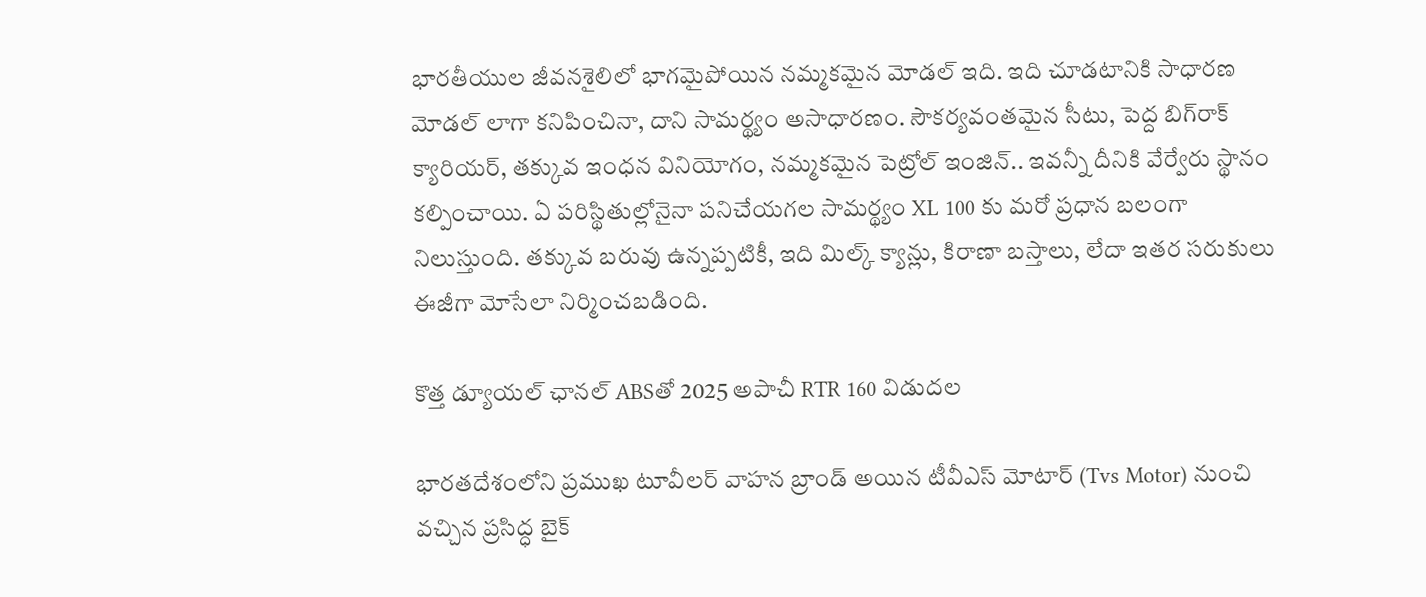భారతీయుల జీవనశైలిలో భాగమైపోయిన నమ్మకమైన మోడల్ ఇది. ఇది చూడటానికి సాధారణ మోడల్ లాగా కనిపించినా, దాని సామర్థ్యం అసాధారణం. సౌకర్యవంతమైన సీటు, పెద్ద బిగ్‌రాక్ క్యారియర్, తక్కువ ఇంధన వినియోగం, నమ్మకమైన పెట్రోల్ ఇంజిన్.. ఇవన్నీ దీనికి వేర్వేరు స్థానం కల్పించాయి. ఏ పరిస్థితుల్లోనైనా పనిచేయగల సామర్థ్యం XL 100 కు మరో ప్రధాన బలంగా నిలుస్తుంది. తక్కువ బరువు ఉన్నప్పటికీ, ఇది మిల్క్ క్యాన్లు, కిరాణా బస్తాలు, లేదా ఇతర సరుకులు ఈజీగా మోసేలా నిర్మించబడింది.

కొత్త డ్యూయల్ ఛానల్ ABSతో 2025 అపాచీ RTR 160 విడుదల

భారతదేశంలోని ప్రముఖ టూవీలర్ వాహన బ్రాండ్ అయిన టీవీఎస్ మోటార్ (Tvs Motor) నుంచి వచ్చిన ప్రసిద్ధ బైక్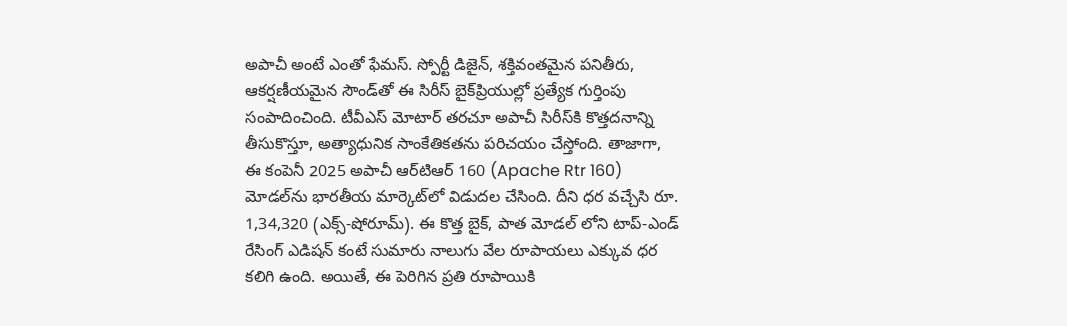అపాచీ అంటే ఎంతో ఫేమస్. స్పోర్టీ డిజైన్, శక్తివంతమైన పనితీరు, ఆకర్షణీయమైన సౌండ్‌తో ఈ సిరీస్ బైక్‌ప్రియుల్లో ప్రత్యేక గుర్తింపు సంపాదించింది. టీవీఎస్ మోటార్ తరచూ అపాచీ సిరీస్‌కి కొత్తదనాన్ని తీసుకొస్తూ, అత్యాధునిక సాంకేతికతను పరిచయం చేస్తోంది. తాజాగా, ఈ కంపెనీ 2025 అపాచీ ఆర్‌టిఆర్ 160 (Apache Rtr 160) మోడల్‌ను భారతీయ మార్కెట్‌లో విడుదల చేసింది. దీని ధర వచ్చేసి రూ. 1,34,320 (ఎక్స్-షోరూమ్). ఈ కొత్త బైక్, పాత మోడల్‌ లోని టాప్-ఎండ్ రేసింగ్ ఎడిషన్ కంటే సుమారు నాలుగు వేల రూపాయలు ఎక్కువ ధర కలిగి ఉంది. అయితే, ఈ పెరిగిన ప్రతి రూపాయికి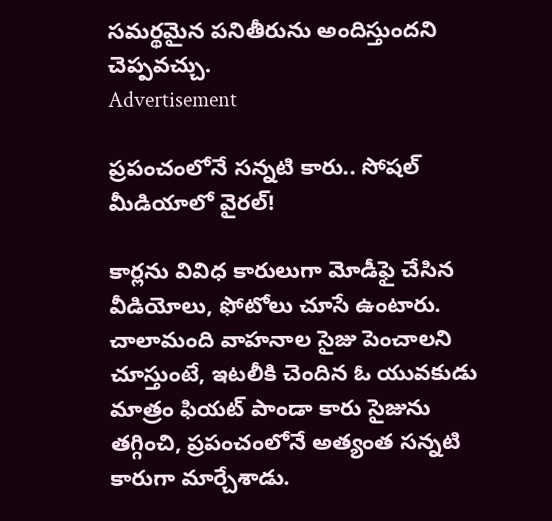సమర్థమైన పనితీరును అందిస్తుందని చెప్పవచ్చు.
Advertisement

ప్రపంచంలోనే సన్నటి కారు.. సోషల్ మీడియాలో వైరల్!

కార్లను వివిధ కారులుగా మోడీఫై చేసిన వీడియోలు, ఫోటోలు చూసే ఉంటారు. చాలామంది వాహనాల సైజు పెంచాలని చూస్తుంటే, ఇటలీకి చెందిన ఓ యువకుడు మాత్రం ఫియట్ పాండా కారు సైజును తగ్గించి, ప్రపంచంలోనే అత్యంత సన్నటి కారుగా మార్చేశాడు.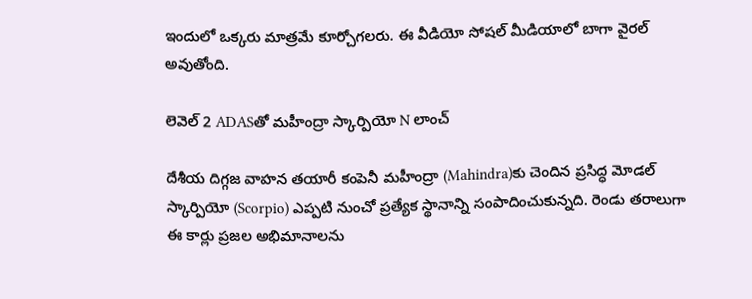ఇందులో ఒక్కరు మాత్రమే కూర్చోగలరు. ఈ వీడియో సోషల్ మీడియాలో బాగా వైరల్ అవుతోంది.

లెవెల్ 2 ADASతో మహీంద్రా స్కార్పియో N లాంచ్

దేశీయ దిగ్గజ వాహన తయారీ కంపెనీ మహీంద్రా (Mahindra)కు చెందిన ప్రసిద్ధ మోడల్ స్కార్పియో (Scorpio) ఎప్పటి నుంచో ప్రత్యేక స్థానాన్ని సంపాదించుకున్నది. రెండు తరాలుగా ఈ కార్లు ప్రజల అభిమానాలను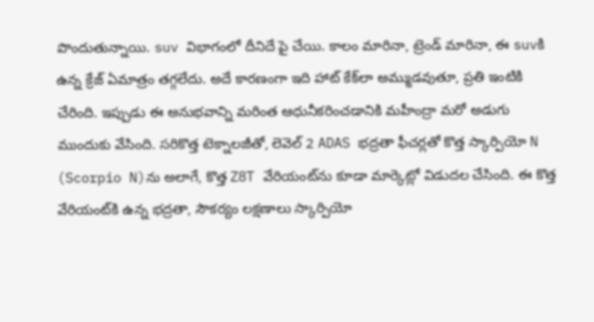పొందుతున్నాయి. suv విభాగంలో దీనిదే పై చేయి. కాలం మారినా, ట్రెండ్ మారినా, ఈ suvకి ఉన్న క్రేజ్ ఏమాత్రం తగ్గలేదు. అదే కారణంగా ఇది హాట్ కేక్‌లా అమ్ముడవుతూ, ప్రతి ఇంటికి చేరింది. ఇప్పుడు ఈ అనుభవాన్ని మరింత ఆధునీకరించడానికి మహీంద్రా మరో అడుగు ముందుకు వేసింది. సరికొత్త టెక్నాలజీతో, లెవెల్ 2 ADAS భద్రతా ఫీచర్లతో కొత్త స్కార్పియో N (Scorpio N)ను అలాగే, కొత్త Z8T వేరియంట్‌ను కూడా మార్కెట్లో విడుదల చేసింది. ఈ కొత్త వేరియంట్‌కి ఉన్న భద్రతా, సౌకర్యం లక్షణాలు స్కార్పియో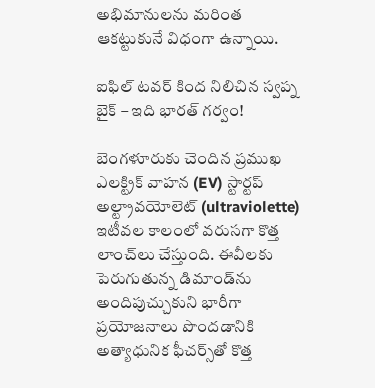అభిమానులను మరింత ఆకట్టుకునే విధంగా ఉన్నాయి.

ఐఫిల్ టవర్ కింద నిలిచిన స్వప్న బైక్ – ఇది భారత్ గర్వం!

బెంగళూరుకు చెందిన ప్రముఖ ఎలక్ట్రిక్ వాహన (EV) స్టార్టప్ అల్ట్రావయోలెట్ (ultraviolette) ఇటీవల కాలంలో వరుసగా కొత్త లాంచ్‌లు చేస్తుంది. ఈవీలకు పెరుగుతున్న డిమాండ్‌ను అందిపుచ్చుకుని భారీగా ప్రయోజనాలు పొందడానికి అత్యాధునిక ఫీచర్స్‌తో కొత్త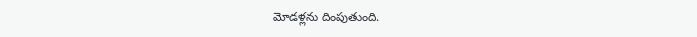మోడళ్లను దింపుతుంది.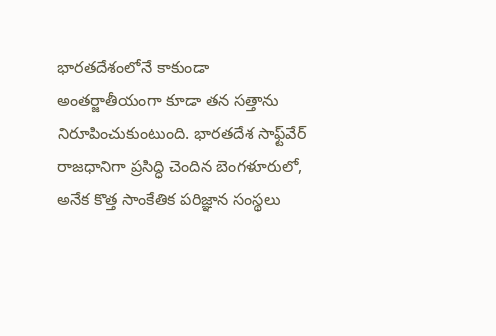భారతదేశంలోనే కాకుండా అంతర్జాతీయంగా కూడా తన సత్తాను నిరూపించుకుంటుంది. భారతదేశ సాఫ్ట్‌వేర్ రాజధానిగా ప్రసిద్ధి చెందిన బెంగళూరులో, అనేక కొత్త సాంకేతిక పరిజ్ఞాన సంస్థలు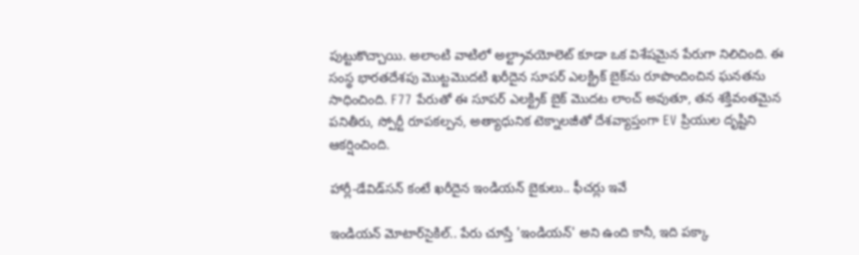పుట్టుకొచ్చాయి. అలాంటి వాటిలో అల్ట్రావయోలెట్ కూడా ఒక విశేషమైన పేరుగా నిలిచింది. ఈ సంస్థ భారతదేశపు మొట్టమొదటి ఖరీదైన సూపర్ ఎలక్ట్రిక్ బైక్‌ను రూపొందించిన ఘనతను సాధించింది. F77 పేరుతో ఈ సూపర్ ఎలక్ట్రిక్ బైక్ మొదట లాంచ్ అవుతూ, తన శక్తివంతమైన పనితీరు, స్పోర్టీ రూపకల్పన, అత్యాధునిక టెక్నాలజీతో దేశవ్యాప్తంగా EV ప్రియుల దృష్టిని ఆకర్షించింది.

హార్లీ-డేవిడ్‌సన్ కంటే ఖరీదైన ఇండియన్ బైకులు.. ఫీచర్లు ఇవే

ఇండియన్ మోటార్‌సైకిల్.. పేరు చూస్తే 'ఇండియన్' అని ఉంది కానీ, ఇది పక్కా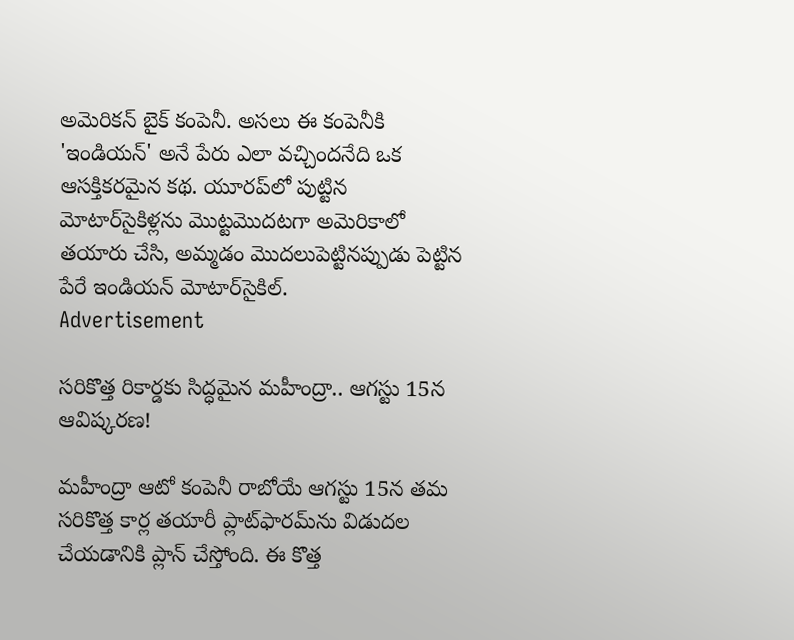అమెరికన్ బైక్ కంపెనీ. అసలు ఈ కంపెనీకి 'ఇండియన్' అనే పేరు ఎలా వచ్చిందనేది ఒక ఆసక్తికరమైన కథ. యూరప్‌లో పుట్టిన మోటార్‌సైకిళ్లను మొట్టమొదటగా అమెరికాలో తయారు చేసి, అమ్మడం మొదలుపెట్టినప్పుడు పెట్టిన పేరే ఇండియన్ మోటార్‌సైకిల్.
Advertisement

సరికొత్త రికార్డకు సిద్ధమైన మహీంద్రా.. ఆగస్టు 15న ఆవిష్కరణ!

మహీంద్రా ఆటో కంపెనీ రాబోయే ఆగస్టు 15న తమ సరికొత్త కార్ల తయారీ ప్లాట్‌ఫారమ్‌ను విడుదల చేయడానికి ప్లాన్ చేస్తోంది. ఈ కొత్త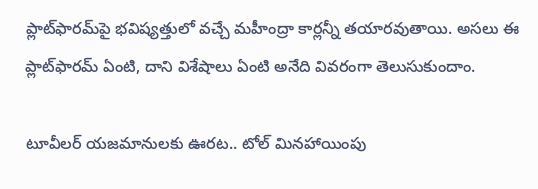ప్లాట్‌ఫారమ్‌పై భవిష్యత్తులో వచ్చే మహీంద్రా కార్లన్నీ తయారవుతాయి. అసలు ఈ ప్లాట్‌ఫారమ్ ఏంటి, దాని విశేషాలు ఏంటి అనేది వివరంగా తెలుసుకుందాం.

టూవీలర్ యజమానులకు ఊరట.. టోల్ మినహాయింపు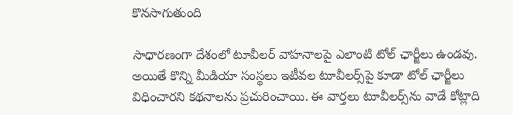కొనసాగుతుంది

సాధారణంగా దేశంలో టూవీలర్ వాహనాలపై ఎలాంటి టోల్ ఛార్జీలు ఉండవు. అయితే కొన్ని మీడియా సంస్థలు ఇటీవల టూవీలర్స్‌పై కూడా టోల్ ఛార్జీలు విధించారని కథనాలను ప్రచురించాయి. ఈ వార్తలు టూవీలర్స్‌ను వాడే కోట్లాది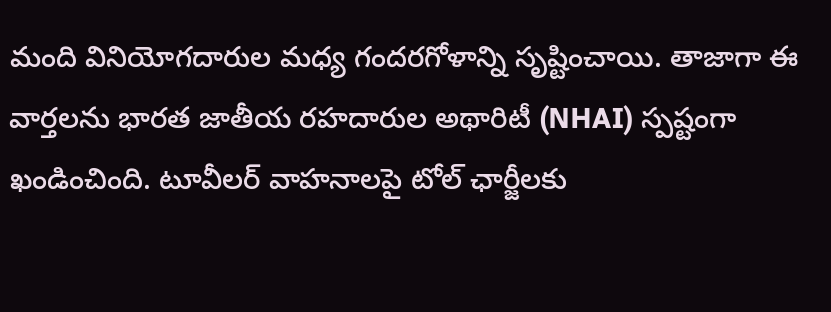మంది వినియోగదారుల మధ్య గందరగోళాన్ని సృష్టించాయి. తాజాగా ఈ వార్తలను భారత జాతీయ రహదారుల అథారిటీ (NHAI) స్పష్టంగా ఖండించింది. టూవీలర్ వాహనాలపై టోల్ ఛార్జీలకు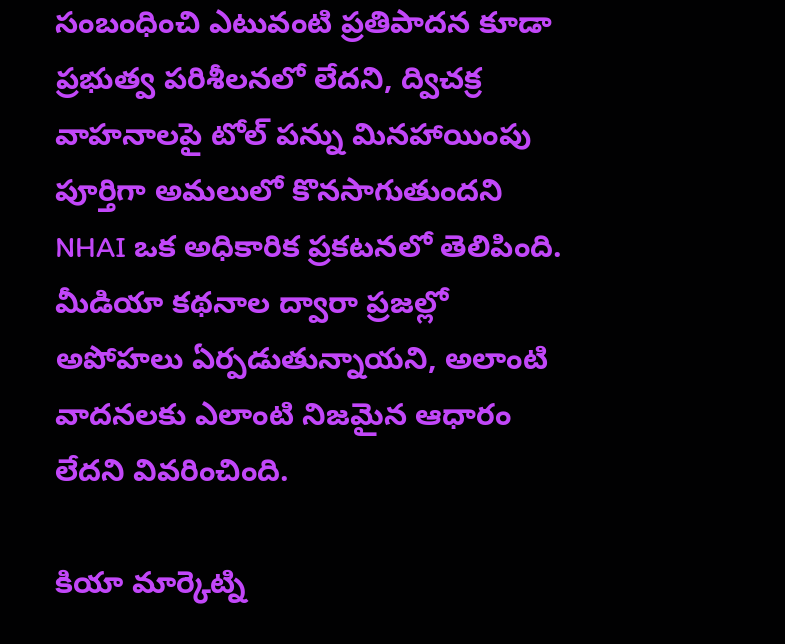సంబంధించి ఎటువంటి ప్రతిపాదన కూడా ప్రభుత్వ పరిశీలనలో లేదని, ద్విచక్ర వాహనాలపై టోల్ పన్ను మినహాయింపు పూర్తిగా అమలులో కొనసాగుతుందని NHAI ఒక అధికారిక ప్రకటనలో తెలిపింది. మీడియా కథనాల ద్వారా ప్రజల్లో అపోహలు ఏర్పడుతున్నాయని, అలాంటి వాదనలకు ఎలాంటి నిజమైన ఆధారం లేదని వివరించింది.

కియా మార్కెట్ని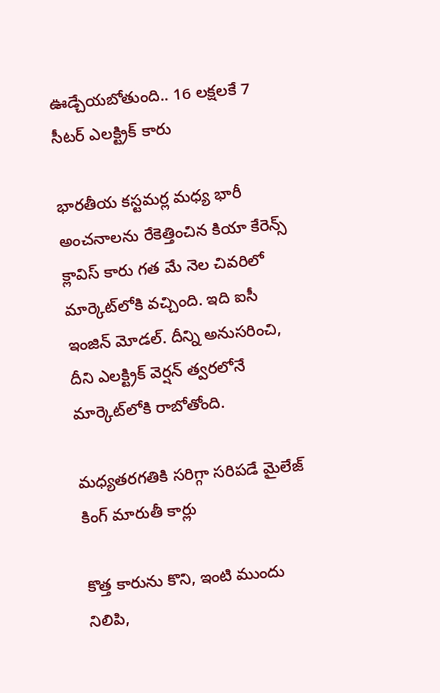ఊడ్చేయబోతుంది.. 16 లక్షలకే 7 సీటర్ ఎలక్ట్రిక్ కారు

భారతీయ కస్టమర్ల మధ్య భారీ అంచనాలను రేకెత్తించిన కియా కేరెన్స్ క్లావిస్ కారు గత మే నెల చివరిలో మార్కెట్‌లోకి వచ్చింది. ఇది ఐసీ ఇంజిన్ మోడల్. దీన్ని అనుసరించి, దీని ఎలక్ట్రిక్ వెర్షన్ త్వరలోనే మార్కెట్‌లోకి రాబోతోంది.

మధ్యతరగతికి సరిగ్గా సరిపడే మైలేజ్ కింగ్ మారుతీ కార్లు

కొత్త కారును కొని, ఇంటి ముందు నిలిపి,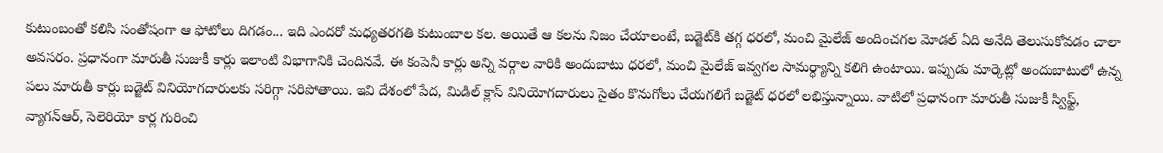కుటుంబంతో కలిసి సంతోషంగా ఆ ఫోటోలు దిగడం... ఇది ఎందరో మధ్యతరగతి కుటుంబాల కల. అయితే ఆ కలను నిజం చేయాలంటే, బడ్జెట్‌కి తగ్గ ధరలో, మంచి మైలేజ్ అందించగల మోడల్‌ ఏది అనేది తెలుసుకోవడం చాలా అవసరం. ప్రధానంగా మారుతీ సుజుకీ కార్లు ఇలాంటి విభాగానికి చెందినవే. ఈ కంపెనీ కార్లు అన్ని వర్గాల వారికి అందుబాటు ధరలో, మంచి మైలేజ్ ఇవ్వగల సామర్ధ్యాన్ని కలిగి ఉంటాయి. ఇప్పుడు మార్కెట్లో అందుబాటులో ఉన్న పలు మారుతీ కార్లు బడ్జెట్‌ వినియోగదారులకు సరిగ్గా సరిపోతాయి. ఇవి దేశంలో పేద, మిడిల్ క్లాస్ వినియోగదారులు సైతం కొనుగోలు చేయగలిగే బడ్జెట్ ధరలో లభిస్తున్నాయి. వాటిలో ప్రధానంగా మారుతీ సుజుకీ స్విఫ్ట్, వ్యాగన్ఆర్, సెలెరియో కార్ల గురించి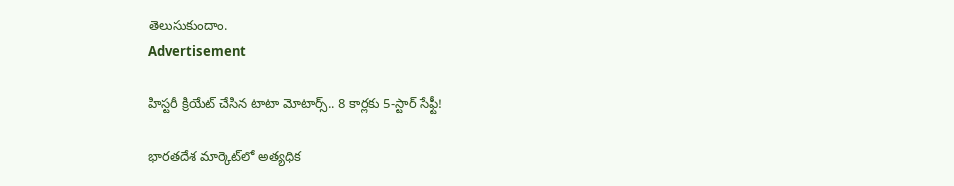తెలుసుకుందాం.
Advertisement

హిస్టరీ క్రియేట్ చేసిన టాటా మోటార్స్.. 8 కార్లకు 5-స్టార్ సేఫ్టీ!

భారతదేశ మార్కెట్‌లో అత్యధిక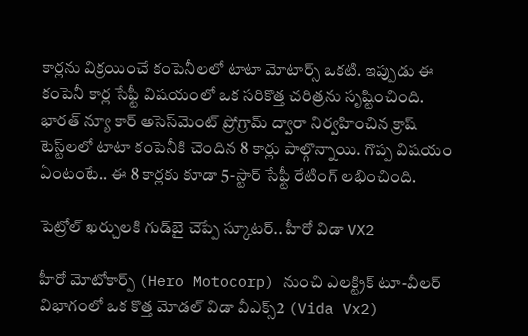కార్లను విక్రయించే కంపెనీలలో టాటా మోటార్స్ ఒకటి. ఇప్పుడు ఈ కంపెనీ కార్ల సేఫ్టీ విషయంలో ఒక సరికొత్త చరిత్రను సృష్టించింది. భారత్ న్యూ కార్ అసెస్‌మెంట్ ప్రోగ్రామ్ ద్వారా నిర్వహించిన క్రాష్ టెస్ట్‌లలో టాటా కంపెనీకి చెందిన 8 కార్లు పాల్గొన్నాయి. గొప్ప విషయం ఏంటంటే.. ఈ 8 కార్లకు కూడా 5-స్టార్ సేఫ్టీ రేటింగ్ లభించింది.

పెట్రోల్ ఖర్చులకి గుడ్‌బై చెప్పే స్కూటర్.. హీరో విడా VX2

హీరో మోటోకార్ప్ (Hero Motocorp) నుంచి ఎలక్ట్రిక్ టూ-వీలర్ విభాగంలో ఒక కొత్త మోడల్ విడా వీఎక్స్2 (Vida Vx2)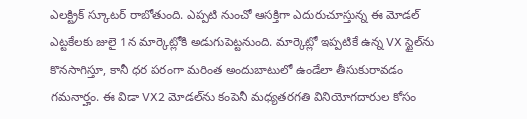ఎలక్ట్రిక్ స్కూటర్ రాబోతుంది. ఎప్పటి నుంచో ఆసక్తిగా ఎదురుచూస్తున్న ఈ మోడల్ ఎట్టకేలకు జులై 1న మార్కెట్లోకి అడుగుపెట్టనుంది. మార్కెట్లో ఇప్పటికే ఉన్న VX స్టైల్‌ను కొనసాగిస్తూ, కానీ ధర పరంగా మరింత అందుబాటులో ఉండేలా తీసుకురావడం గమనార్హం. ఈ విడా VX2 మోడల్‌ను కంపెనీ మధ్యతరగతి వినియోగదారుల కోసం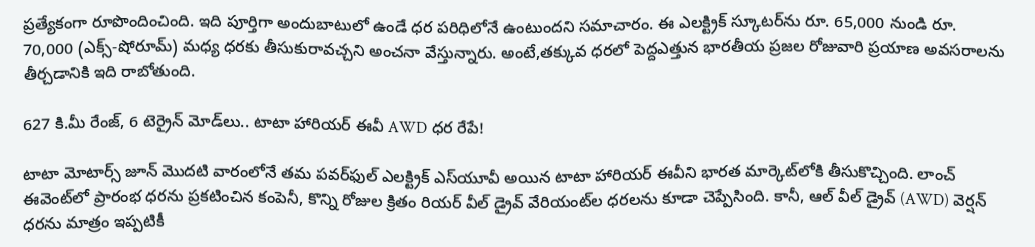ప్రత్యేకంగా రూపొందించింది. ఇది పూర్తిగా అందుబాటులో ఉండే ధర పరిధిలోనే ఉంటుందని సమాచారం. ఈ ఎలక్ట్రిక్ స్కూటర్‌ను రూ. 65,000 నుండి రూ. 70,000 (ఎక్స్-షోరూమ్) మధ్య ధరకు తీసుకురావచ్చని అంచనా వేస్తున్నారు. అంటే,తక్కువ ధరలో పెద్దఎత్తున భారతీయ ప్రజల రోజువారి ప్రయాణ అవసరాలను తీర్చడానికి ఇది రాబోతుంది.

627 కి.మీ రేంజ్, 6 టెర్రైన్ మోడ్‌లు.. టాటా హారియర్ ఈవీ AWD ధర రేపే!

టాటా మోటార్స్ జూన్ మొదటి వారంలోనే తమ పవర్‌ఫుల్ ఎలక్ట్రిక్ ఎస్‌యూవీ అయిన టాటా హారియర్ ఈవీని భారత మార్కెట్‌లోకి తీసుకొచ్చింది. లాంచ్ ఈవెంట్‌లో ప్రారంభ ధరను ప్రకటించిన కంపెనీ, కొన్ని రోజుల క్రితం రియర్ వీల్ డ్రైవ్ వేరియంట్‌ల ధరలను కూడా చెప్పేసింది. కానీ, ఆల్ వీల్ డ్రైవ్ (AWD) వెర్షన్ ధరను మాత్రం ఇప్పటికీ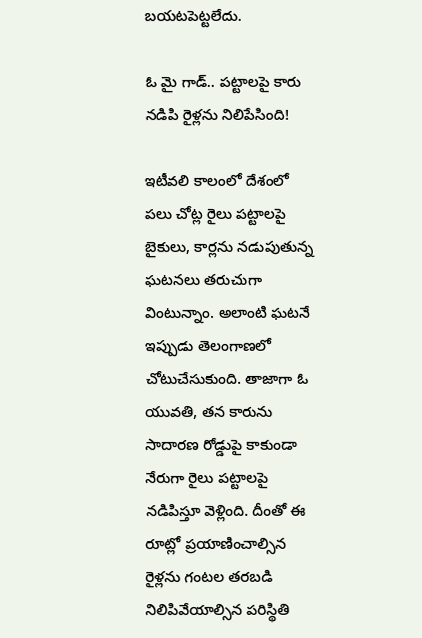బయటపెట్టలేదు.

ఓ మై గాడ్.. పట్టాలపై కారు నడిపి రైళ్లను నిలిపేసింది!

ఇటీవలి కాలంలో దేశంలో పలు చోట్ల రైలు పట్టాలపై బైకులు, కార్లను నడుపుతున్న ఘటనలు తరుచుగా వింటున్నాం. అలాంటి ఘటనే ఇప్పుడు తెలంగాణలో చోటుచేసుకుంది. తాజాగా ఓ యువతి, తన కారును సాదారణ రోడ్డుపై కాకుండా నేరుగా రైలు పట్టాలపై నడిపిస్తూ వెళ్లింది. దీంతో ఈ రూట్లో ప్రయాణించాల్సిన రైళ్లను గంటల తరబడి నిలిపివేయాల్సిన పరిస్థితి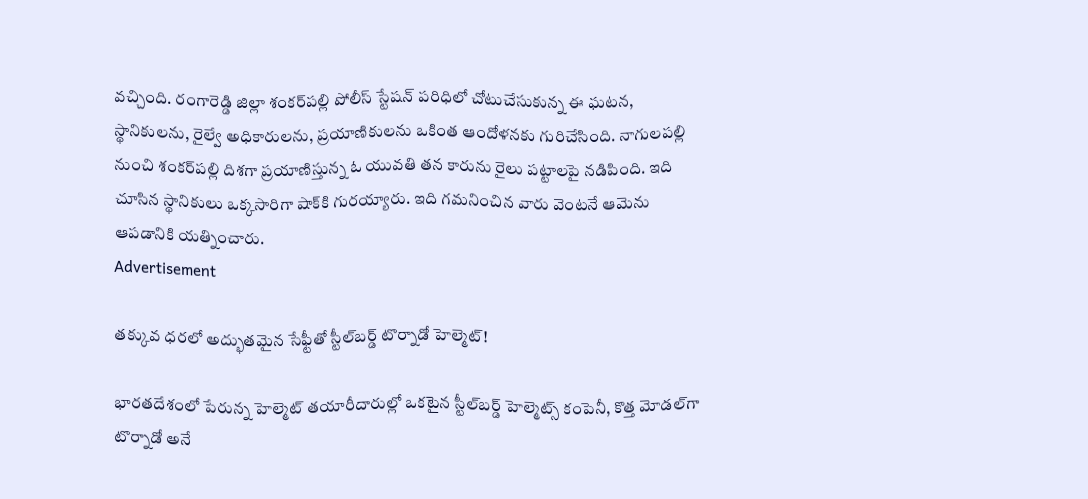వచ్చింది. రంగారెడ్డి జిల్లా శంకర్‌పల్లి పోలీస్ స్టేషన్ పరిధిలో చోటుచేసుకున్న ఈ ఘటన, స్థానికులను, రైల్వే అధికారులను, ప్రయాణికులను ఒకింత ఆందోళనకు గురిచేసింది. నాగులపల్లి నుంచి శంకర్‌పల్లి దిశగా ప్రయాణిస్తున్న ఓ యువతి తన కారును రైలు పట్టాలపై నడిపింది. ఇది చూసిన స్థానికులు ఒక్కసారిగా షాక్‌కి గురయ్యారు. ఇది గమనించిన వారు వెంటనే ఆమెను ఆపడానికి యత్నించారు.
Advertisement

తక్కువ ధరలో అద్భుతమైన సేఫ్టీతో స్టీల్‌బర్డ్ టొర్నాడో హెల్మెట్!

భారతదేశంలో పేరున్న హెల్మెట్ తయారీదారుల్లో ఒకటైన స్టీల్‌బర్డ్ హెల్మెట్స్ కంపెనీ, కొత్త మోడల్‌గా టొర్నాడో అనే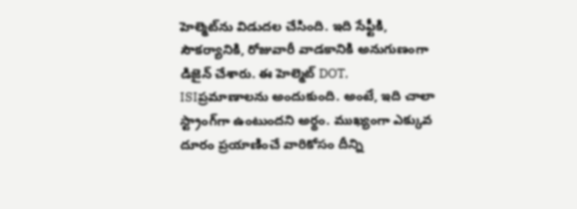హెల్మెట్‌ను విడుదల చేసింది. ఇది సేఫ్టీకి, సౌకర్యానికి, రోజువారీ వాడకానికి అనుగుణంగా డిజైన్ చేశారు. ఈ హెల్మెట్ DOT, ISIప్రమాణాలను అందుకుంది. అంటే, ఇది చాలా స్ట్రాంగ్‌గా ఉంటుందని అర్థం. ముఖ్యంగా ఎక్కువ దూరం ప్రయాణించే వారికోసం దీన్ని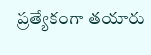ప్రత్యేకంగా తయారు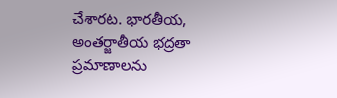చేశారట. భారతీయ, అంతర్జాతీయ భద్రతా ప్రమాణాలను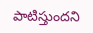పాటిస్తుందని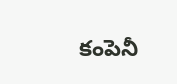కంపెనీ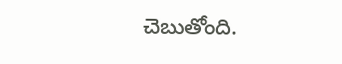చెబుతోంది.